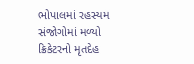ભોપાલમાં રહસ્યમ સંજોગોમાં મળ્યો ક્રિકેટરનો મૃતદેહ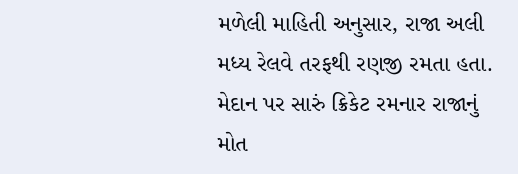મળેલી માહિતી અનુસાર, રાજા અલી મધ્ય રેલવે તરફથી રણજી રમતા હતા. મેદાન પર સારું ક્રિકેટ રમનાર રાજાનું મોત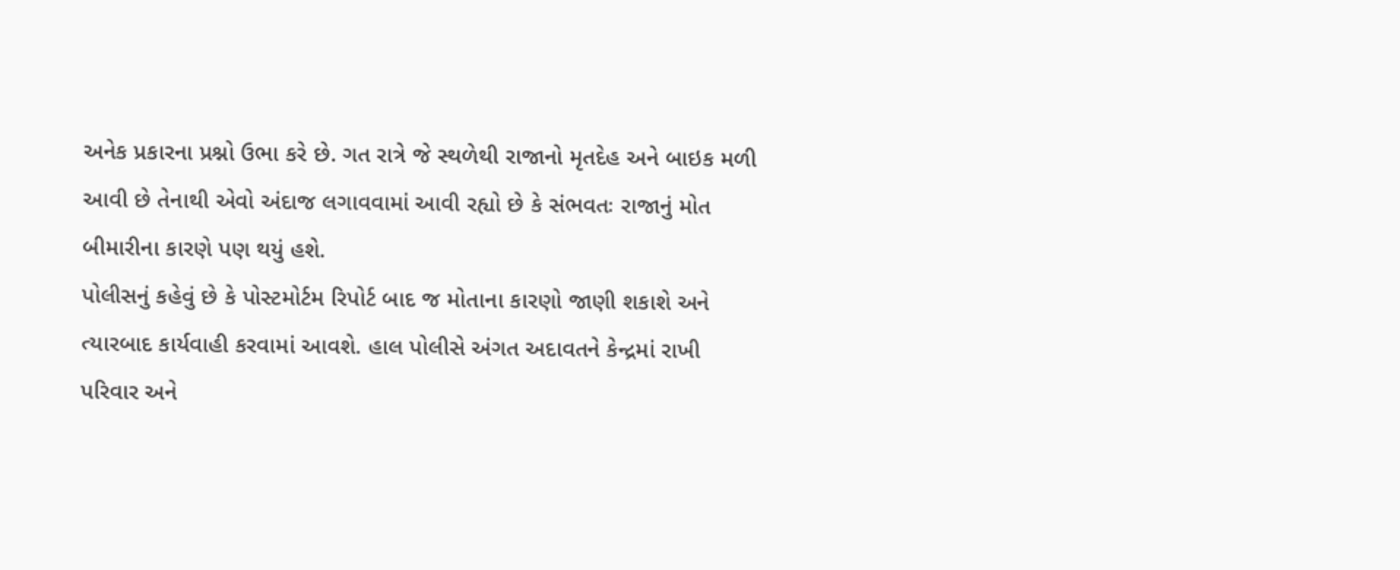અનેક પ્રકારના પ્રશ્નો ઉભા કરે છે. ગત રાત્રે જે સ્થળેથી રાજાનો મૃતદેહ અને બાઇક મળી આવી છે તેનાથી એવો અંદાજ લગાવવામાં આવી રહ્યો છે કે સંભવતઃ રાજાનું મોત બીમારીના કારણે પણ થયું હશે.
પોલીસનું કહેવું છે કે પોસ્ટમોર્ટમ રિપોર્ટ બાદ જ મોતાના કારણો જાણી શકાશે અને ત્યારબાદ કાર્યવાહી કરવામાં આવશે. હાલ પોલીસે અંગત અદાવતને કેન્દ્રમાં રાખી પરિવાર અને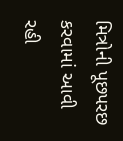મિત્રોની પૂછપરછ કરવામાં આવી રહી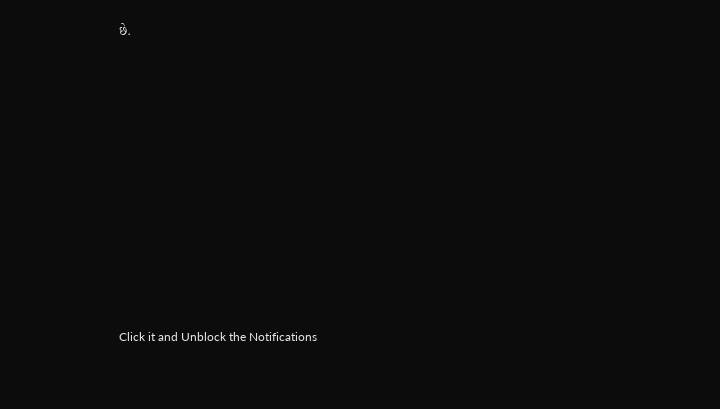છે.












Click it and Unblock the Notifications